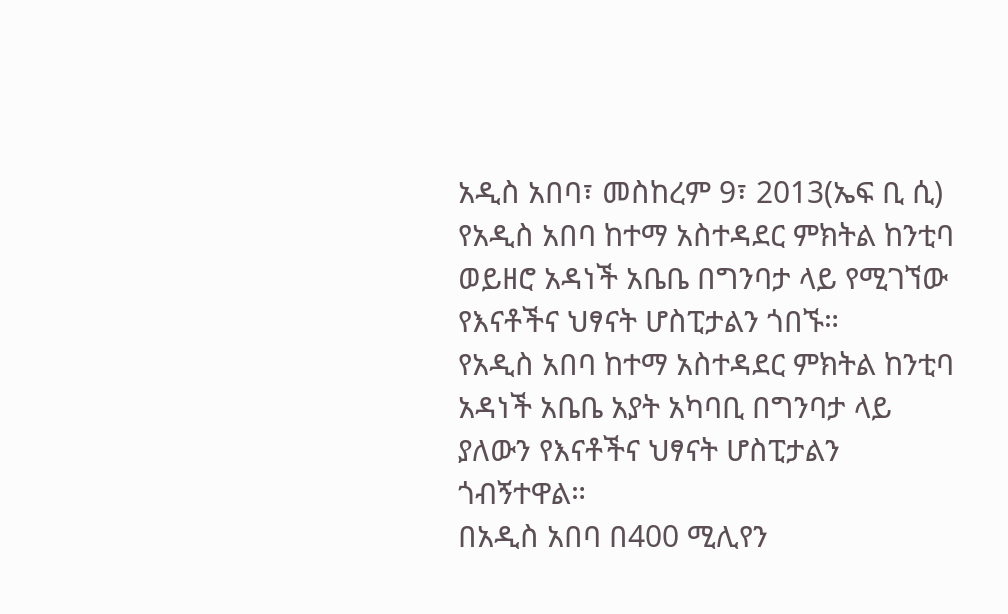አዲስ አበባ፣ መስከረም 9፣ 2013(ኤፍ ቢ ሲ) የአዲስ አበባ ከተማ አስተዳደር ምክትል ከንቲባ ወይዘሮ አዳነች አቤቤ በግንባታ ላይ የሚገኘው የእናቶችና ህፃናት ሆስፒታልን ጎበኙ።
የአዲስ አበባ ከተማ አስተዳደር ምክትል ከንቲባ አዳነች አቤቤ አያት አካባቢ በግንባታ ላይ ያለውን የእናቶችና ህፃናት ሆስፒታልን ጎብኝተዋል።
በአዲስ አበባ በ400 ሚሊየን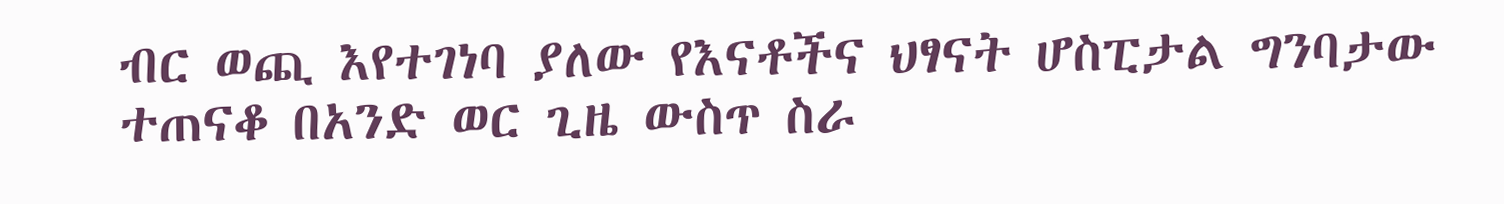ብር ወጪ እየተገነባ ያለው የእናቶችና ህፃናት ሆስፒታል ግንባታው ተጠናቆ በአንድ ወር ጊዜ ውስጥ ስራ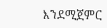እንደሚጀምር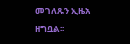መገለጹን ኢዜአ ዘግቧል፡፡